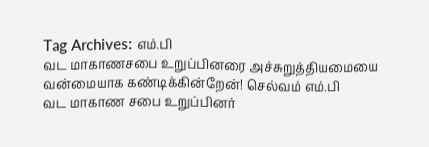Tag Archives: எம்.பி
வட மாகாணசபை உறுப்பினரை அச்சுறுத்தியமையை வன்மையாக கண்டிக்கின்றேன்! செல்வம் எம்.பி
வட மாகாண சபை உறுப்பினர்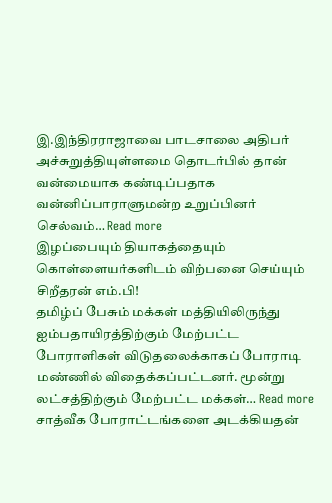இ.இந்திரராஜாவை பாடசாலை அதிபர் அச்சுறுத்தியுள்ளமை தொடர்பில் தான் வன்மையாக கண்டிப்பதாக வன்னிப்பாராளுமன்ற உறுப்பினர் செல்வம்… Read more
இழப்பையும் தியாகத்தையும் கொள்ளையர்களிடம் விற்பனை செய்யும் சிறீதரன் எம்.பி!
தமிழ்ப் பேசும் மக்கள் மத்தியிலிருந்து ஐம்பதாயிரத்திற்கும் மேற்பட்ட போராளிகள் விடுதலைக்காகப் போராடி மண்ணில் விதைக்கப்பட்டனர். மூன்று லட்சத்திற்கும் மேற்பட்ட மக்கள்… Read more
சாத்வீக போராட்டங்களை அடக்கியதன்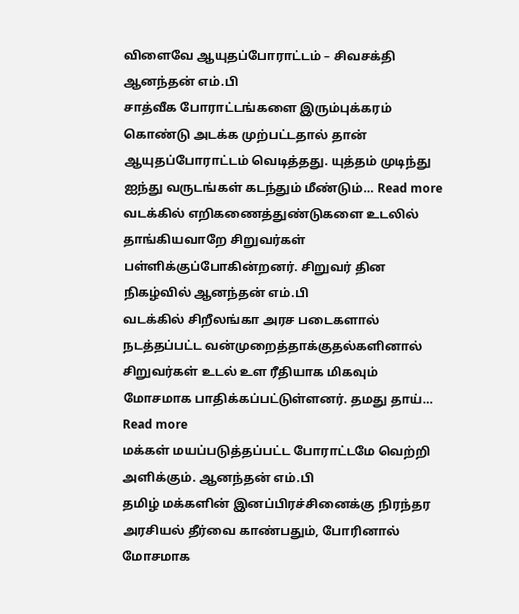விளைவே ஆயுதப்போராட்டம் – சிவசக்தி ஆனந்தன் எம்.பி
சாத்வீக போராட்டங்களை இரும்புக்கரம் கொண்டு அடக்க முற்பட்டதால் தான் ஆயுதப்போராட்டம் வெடித்தது. யுத்தம் முடிந்து ஐந்து வருடங்கள் கடந்தும் மீண்டும்… Read more
வடக்கில் எறிகணைத்துண்டுகளை உடலில் தாங்கியவாறே சிறுவர்கள் பள்ளிக்குப்போகின்றனர். சிறுவர் தின நிகழ்வில் ஆனந்தன் எம்.பி
வடக்கில் சிறீலங்கா அரச படைகளால் நடத்தப்பட்ட வன்முறைத்தாக்குதல்களினால் சிறுவர்கள் உடல் உள ரீதியாக மிகவும் மோசமாக பாதிக்கப்பட்டுள்ளனர். தமது தாய்… Read more
மக்கள் மயப்படுத்தப்பட்ட போராட்டமே வெற்றி அளிக்கும். ஆனந்தன் எம்.பி
தமிழ் மக்களின் இனப்பிரச்சினைக்கு நிரந்தர அரசியல் தீர்வை காண்பதும், போரினால் மோசமாக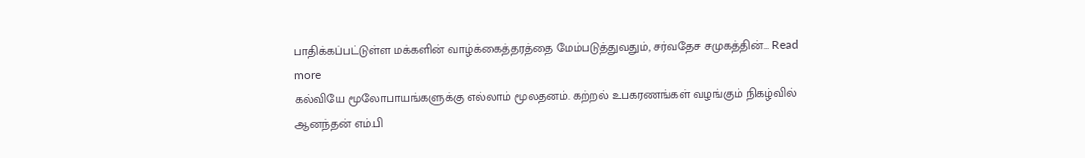பாதிக்கப்பட்டுள்ள மக்களின் வாழ்க்கைத்தரத்தை மேம்படுத்துவதும், சர்வதேச சமுகத்தின்… Read more
கல்வியே மூலோபாயங்களுக்கு எல்லாம் மூலதனம். கற்றல் உபகரணங்கள் வழங்கும் நிகழ்வில் ஆனந்தன் எம்.பி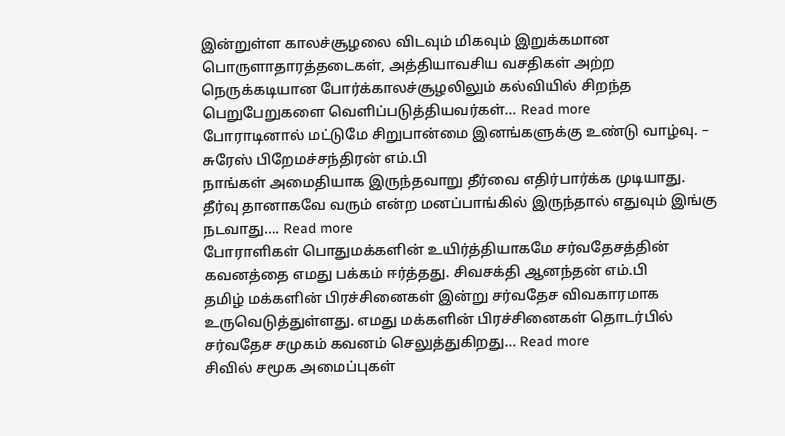இன்றுள்ள காலச்சூழலை விடவும் மிகவும் இறுக்கமான பொருளாதாரத்தடைகள், அத்தியாவசிய வசதிகள் அற்ற நெருக்கடியான போர்க்காலச்சூழலிலும் கல்வியில் சிறந்த பெறுபேறுகளை வெளிப்படுத்தியவர்கள்… Read more
போராடினால் மட்டுமே சிறுபான்மை இனங்களுக்கு உண்டு வாழ்வு. – சுரேஸ் பிறேமச்சந்திரன் எம்.பி
நாங்கள் அமைதியாக இருந்தவாறு தீர்வை எதிர்பார்க்க முடியாது. தீர்வு தானாகவே வரும் என்ற மனப்பாங்கில் இருந்தால் எதுவும் இங்கு நடவாது…. Read more
போராளிகள் பொதுமக்களின் உயிர்த்தியாகமே சர்வதேசத்தின் கவனத்தை எமது பக்கம் ஈர்த்தது. சிவசக்தி ஆனந்தன் எம்.பி
தமிழ் மக்களின் பிரச்சினைகள் இன்று சர்வதேச விவகாரமாக உருவெடுத்துள்ளது. எமது மக்களின் பிரச்சினைகள் தொடர்பில் சர்வதேச சமுகம் கவனம் செலுத்துகிறது… Read more
சிவில் சமூக அமைப்புகள்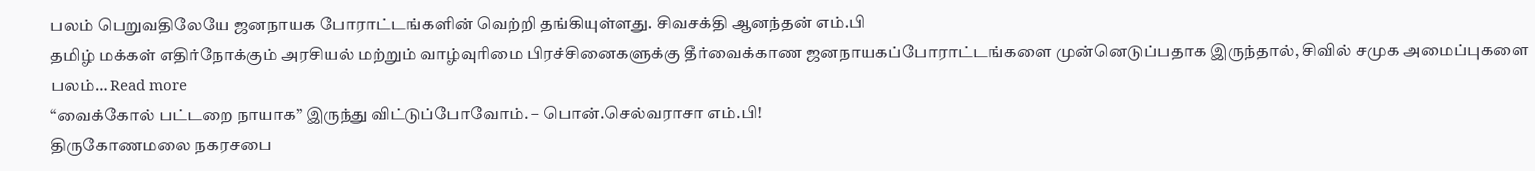பலம் பெறுவதிலேயே ஜனநாயக போராட்டங்களின் வெற்றி தங்கியுள்ளது. சிவசக்தி ஆனந்தன் எம்.பி
தமிழ் மக்கள் எதிர்நோக்கும் அரசியல் மற்றும் வாழ்வுரிமை பிரச்சினைகளுக்கு தீர்வைக்காண ஜனநாயகப்போராட்டங்களை முன்னெடுப்பதாக இருந்தால், சிவில் சமுக அமைப்புகளை பலம்… Read more
“வைக்கோல் பட்டறை நாயாக” இருந்து விட்டுப்போவோம். – பொன்.செல்வராசா எம்.பி!
திருகோணமலை நகரசபை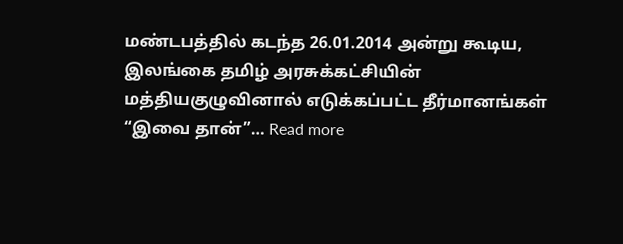மண்டபத்தில் கடந்த 26.01.2014 அன்று கூடிய, இலங்கை தமிழ் அரசுக்கட்சியின் மத்தியகுழுவினால் எடுக்கப்பட்ட தீர்மானங்கள் “இவை தான்”… Read more